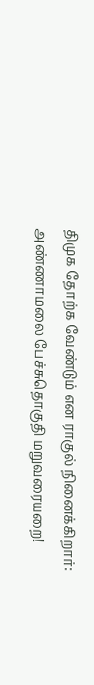திமுக தோற்க வேண்டும் என ராகுல் நினைக்கிறார்: அண்ணாமலை பேச்சுதொகுதி மறுவரையறை!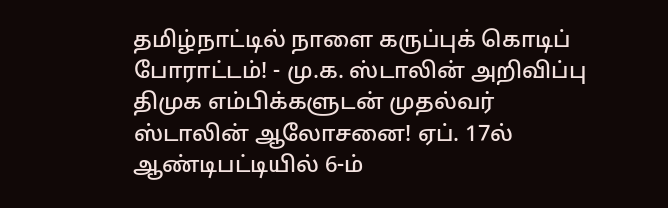தமிழ்நாட்டில் நாளை கருப்புக் கொடிப் போராட்டம்! - மு.க. ஸ்டாலின் அறிவிப்பு திமுக எம்பிக்களுடன் முதல்வர் ஸ்டாலின் ஆலோசனை! ஏப். 17ல் ஆண்டிபட்டியில் 6-ம்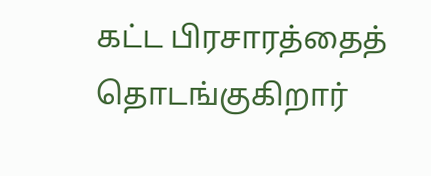கட்ட பிரசாரத்தைத் தொடங்குகிறார்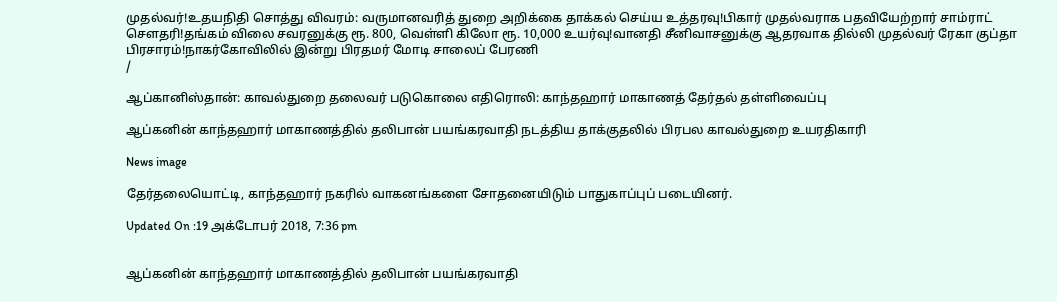முதல்வர்!உதயநிதி சொத்து விவரம்: வருமானவரித் துறை அறிக்கை தாக்கல் செய்ய உத்தரவு!பிகார் முதல்வராக பதவியேற்றார் சாம்ராட் சௌதரி!தங்கம் விலை சவரனுக்கு ரூ. 800, வெள்ளி கிலோ ரூ. 10,000 உயர்வு!வானதி சீனிவாசனுக்கு ஆதரவாக தில்லி முதல்வர் ரேகா குப்தா பிரசாரம்!நாகர்கோவிலில் இன்று பிரதமர் மோடி சாலைப் பேரணி
/

ஆப்கானிஸ்தான்: காவல்துறை தலைவர் படுகொலை எதிரொலி: காந்தஹார் மாகாணத் தேர்தல் தள்ளிவைப்பு

ஆப்கனின் காந்தஹார் மாகாணத்தில் தலிபான் பயங்கரவாதி நடத்திய தாக்குதலில் பிரபல காவல்துறை உயரதிகாரி

News image

தேர்தலையொட்டி, காந்தஹார் நகரில் வாகனங்களை சோதனையிடும் பாதுகாப்புப் படையினர்.

Updated On :19 அக்டோபர் 2018, 7:36 pm


ஆப்கனின் காந்தஹார் மாகாணத்தில் தலிபான் பயங்கரவாதி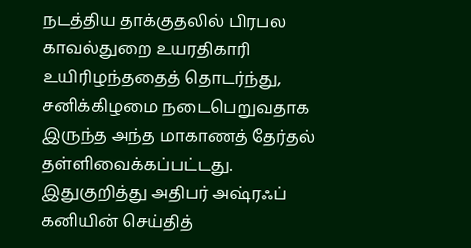நடத்திய தாக்குதலில் பிரபல காவல்துறை உயரதிகாரி உயிரிழந்ததைத் தொடர்ந்து, சனிக்கிழமை நடைபெறுவதாக இருந்த அந்த மாகாணத் தேர்தல் தள்ளிவைக்கப்பட்டது.
இதுகுறித்து அதிபர் அஷ்ரஃப் கனியின் செய்தித்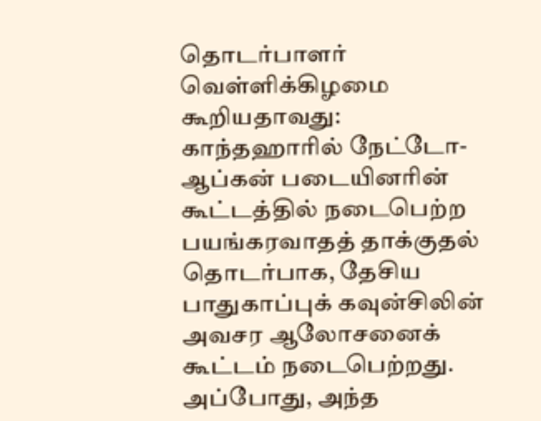தொடர்பாளர் வெள்ளிக்கிழமை கூறியதாவது:
காந்தஹாரில் நேட்டோ-ஆப்கன் படையினரின் கூட்டத்தில் நடைபெற்ற பயங்கரவாதத் தாக்குதல் தொடர்பாக, தேசிய பாதுகாப்புக் கவுன்சிலின் அவசர ஆலோசனைக் கூட்டம் நடைபெற்றது.
அப்போது, அந்த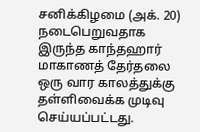சனிக்கிழமை (அக். 20) நடைபெறுவதாக இருந்த காந்தஹார் மாகாணத் தேர்தலை ஒரு வார காலத்துக்கு தள்ளிவைக்க முடிவு செய்யப்பட்டது.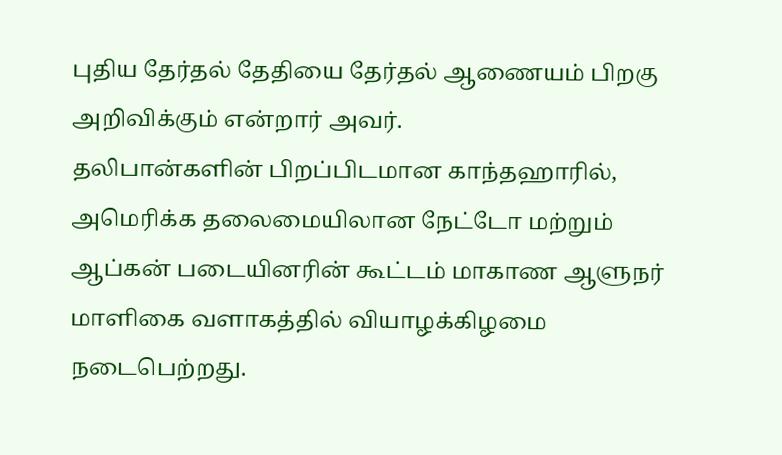புதிய தேர்தல் தேதியை தேர்தல் ஆணையம் பிறகு அறிவிக்கும் என்றார் அவர்.
தலிபான்களின் பிறப்பிடமான காந்தஹாரில், அமெரிக்க தலைமையிலான நேட்டோ மற்றும் ஆப்கன் படையினரின் கூட்டம் மாகாண ஆளுநர் மாளிகை வளாகத்தில் வியாழக்கிழமை நடைபெற்றது.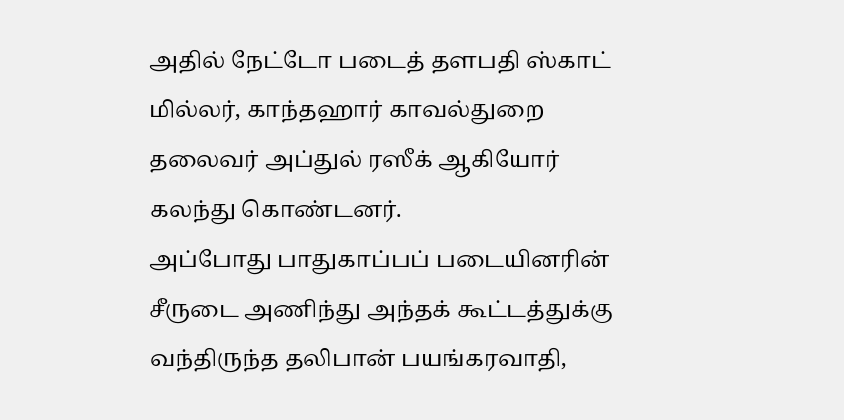அதில் நேட்டோ படைத் தளபதி ஸ்காட் மில்லர், காந்தஹார் காவல்துறை தலைவர் அப்துல் ரஸீக் ஆகியோர் கலந்து கொண்டனர்.
அப்போது பாதுகாப்பப் படையினரின் சீருடை அணிந்து அந்தக் கூட்டத்துக்கு வந்திருந்த தலிபான் பயங்கரவாதி,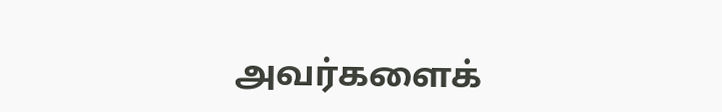அவர்களைக்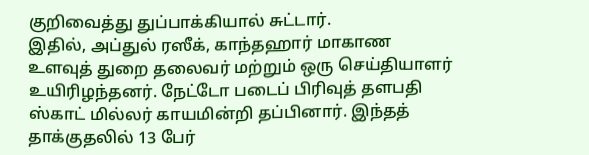குறிவைத்து துப்பாக்கியால் சுட்டார்.
இதில், அப்துல் ரஸீக், காந்தஹார் மாகாண உளவுத் துறை தலைவர் மற்றும் ஒரு செய்தியாளர் உயிரிழந்தனர். நேட்டோ படைப் பிரிவுத் தளபதி ஸ்காட் மில்லர் காயமின்றி தப்பினார். இந்தத் தாக்குதலில் 13 பேர்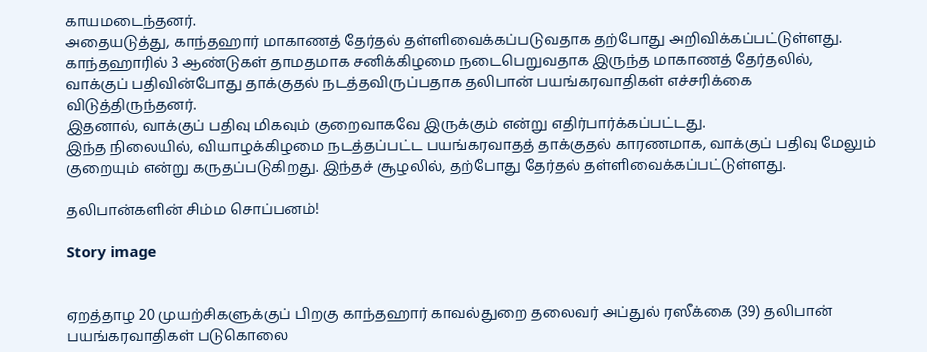காயமடைந்தனர்.
அதையடுத்து, காந்தஹார் மாகாணத் தேர்தல் தள்ளிவைக்கப்படுவதாக தற்போது அறிவிக்கப்பட்டுள்ளது.
காந்தஹாரில் 3 ஆண்டுகள் தாமதமாக சனிக்கிழமை நடைபெறுவதாக இருந்த மாகாணத் தேர்தலில், வாக்குப் பதிவின்போது தாக்குதல் நடத்தவிருப்பதாக தலிபான் பயங்கரவாதிகள் எச்சரிக்கை விடுத்திருந்தனர்.
இதனால், வாக்குப் பதிவு மிகவும் குறைவாகவே இருக்கும் என்று எதிர்பார்க்கப்பட்டது.
இந்த நிலையில், வியாழக்கிழமை நடத்தப்பட்ட பயங்கரவாதத் தாக்குதல் காரணமாக, வாக்குப் பதிவு மேலும் குறையும் என்று கருதப்படுகிறது. இந்தச் சூழலில், தற்போது தேர்தல் தள்ளிவைக்கப்பட்டுள்ளது.

தலிபான்களின் சிம்ம சொப்பனம்!

Story image


ஏறத்தாழ 20 முயற்சிகளுக்குப் பிறகு காந்தஹார் காவல்துறை தலைவர் அப்துல் ரஸீக்கை (39) தலிபான் பயங்கரவாதிகள் படுகொலை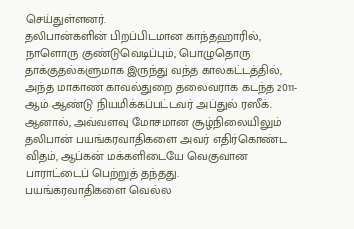செய்துள்ளனர்.
தலிபான்களின் பிறப்பிடமான காந்தஹாரில், நாளொரு குண்டுவெடிப்பும், பொழுதொரு தாக்குதல்களுமாக இருந்து வந்த காலகட்டத்தில், அந்த மாகாண காவல்துறை தலைவராக கடந்த 2011-ஆம் ஆண்டு நியமிக்கப்பட்டவர் அப்துல் ரஸீக்.
ஆனால், அவ்வளவு மோசமான சூழ்நிலையிலும் தலிபான் பயங்கரவாதிகளை அவர் எதிர்கொண்ட விதம், ஆப்கன் மக்களிடையே வெகுவான பாராட்டைப் பெற்றுத் தந்தது.
பயங்கரவாதிகளை வெல்ல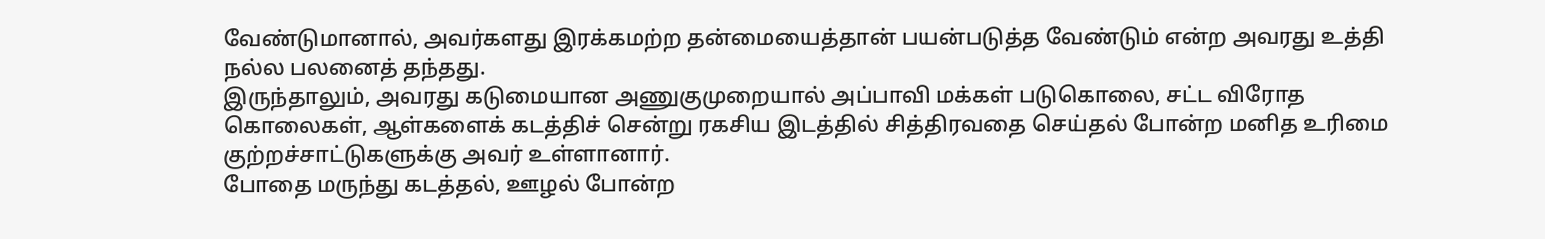வேண்டுமானால், அவர்களது இரக்கமற்ற தன்மையைத்தான் பயன்படுத்த வேண்டும் என்ற அவரது உத்தி நல்ல பலனைத் தந்தது.
இருந்தாலும், அவரது கடுமையான அணுகுமுறையால் அப்பாவி மக்கள் படுகொலை, சட்ட விரோத கொலைகள், ஆள்களைக் கடத்திச் சென்று ரகசிய இடத்தில் சித்திரவதை செய்தல் போன்ற மனித உரிமை குற்றச்சாட்டுகளுக்கு அவர் உள்ளானார்.
போதை மருந்து கடத்தல், ஊழல் போன்ற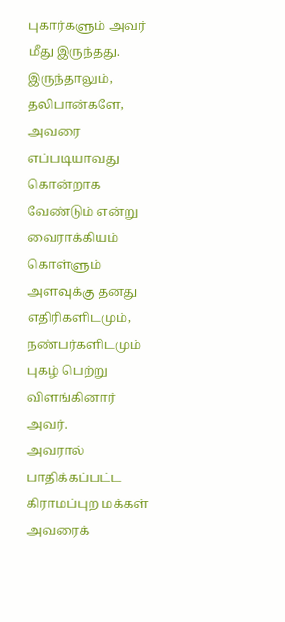புகார்களும் அவர் மீது இருந்தது.
இருந்தாலும், தலிபான்களே, அவரை எப்படியாவது கொன்றாக வேண்டும் என்று வைராக்கியம் கொள்ளும் அளவுக்கு தனது எதிரிகளிடமும், நண்பர்களிடமும் புகழ் பெற்று விளங்கினார் அவர்.
அவரால் பாதிக்கப்பட்ட கிராமப்புற மக்கள் அவரைக்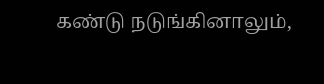கண்டு நடுங்கினாலும்,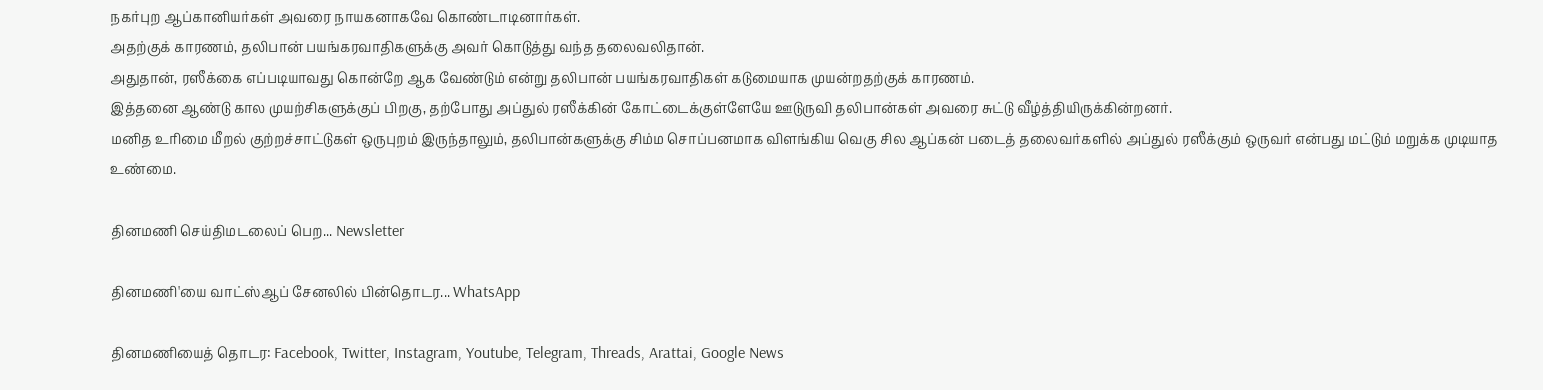நகர்புற ஆப்கானியர்கள் அவரை நாயகனாகவே கொண்டாடினார்கள்.
அதற்குக் காரணம், தலிபான் பயங்கரவாதிகளுக்கு அவர் கொடுத்து வந்த தலைவலிதான்.
அதுதான், ரஸீக்கை எப்படியாவது கொன்றே ஆக வேண்டும் என்று தலிபான் பயங்கரவாதிகள் கடுமையாக முயன்றதற்குக் காரணம்.
இத்தனை ஆண்டு கால முயற்சிகளுக்குப் பிறகு, தற்போது அப்துல் ரஸீக்கின் கோட்டைக்குள்ளேயே ஊடுருவி தலிபான்கள் அவரை சுட்டு வீழ்த்தியிருக்கின்றனர்.
மனித உரிமை மீறல் குற்றச்சாட்டுகள் ஒருபுறம் இருந்தாலும், தலிபான்களுக்கு சிம்ம சொப்பனமாக விளங்கிய வெகு சில ஆப்கன் படைத் தலைவர்களில் அப்துல் ரஸீக்கும் ஒருவர் என்பது மட்டும் மறுக்க முடியாத உண்மை.

தினமணி செய்திமடலைப் பெற... Newsletter

தினமணி'யை வாட்ஸ்ஆப் சேனலில் பின்தொடர... WhatsApp

தினமணியைத் தொடர: Facebook, Twitter, Instagram, Youtube, Telegram, Threads, Arattai, Google News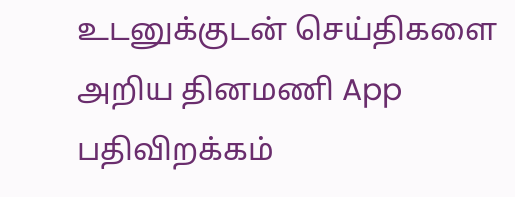உடனுக்குடன் செய்திகளை அறிய தினமணி App பதிவிறக்கம்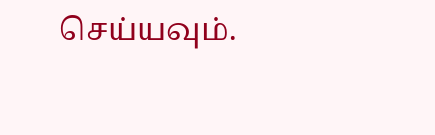செய்யவும்.